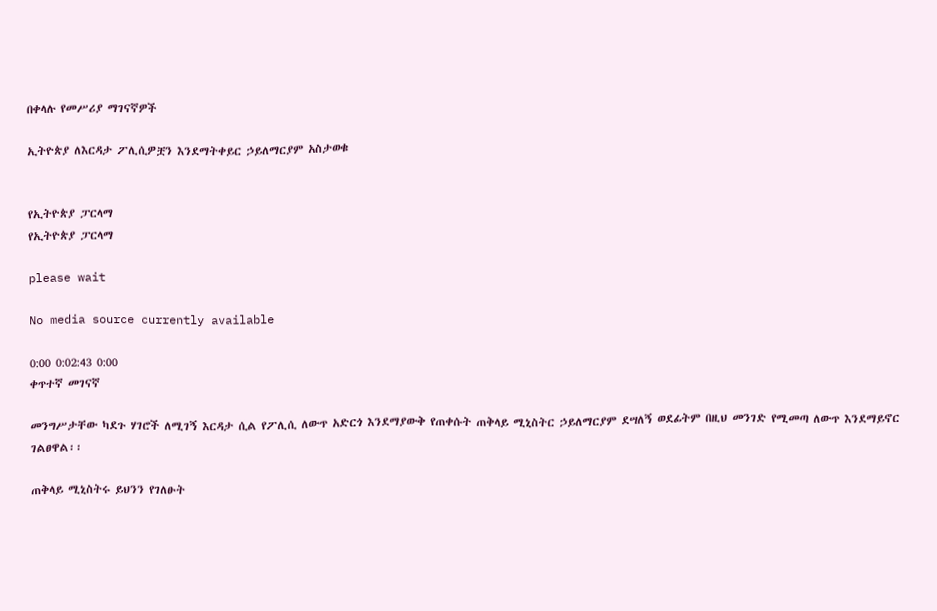በቀላሉ የመሥሪያ ማገናኛዎች

ኢትዮጵያ ለእርዳታ ፖሊሲዎቿን እንደማትቀይር ኃይለማርያም አስታወቁ


የኢትዮጵያ ፓርላማ
የኢትዮጵያ ፓርላማ

please wait

No media source currently available

0:00 0:02:43 0:00
ቀጥተኛ መገናኛ

መንግሥታቸው ካደጉ ሃገሮች ለሚገኝ እርዳታ ሲል የፖሊሲ ለውጥ አድርጎ እንደማያውቅ የጠቀሱት ጠቅላይ ሚኒስትር ኃይለማርያም ደሣለኝ ወደፊትም በዚህ መንገድ የሚመጣ ለውጥ እንደማይኖር ገልፀዋል፡፡

ጠቅላይ ሚኒስትሩ ይህንን የገለፁት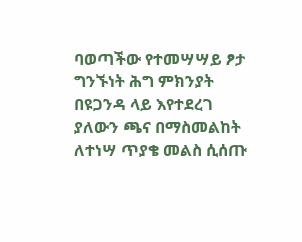ባወጣችው የተመሣሣይ ፆታ ግንኙነት ሕግ ምክንያት በዩጋንዳ ላይ እየተደረገ ያለውን ጫና በማስመልከት ለተነሣ ጥያቄ መልስ ሲሰጡ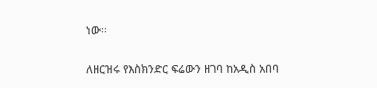ነው፡፡

ለዘርዝሩ የእስክንድር ፍሬውን ዘገባ ከአዲስ አበባ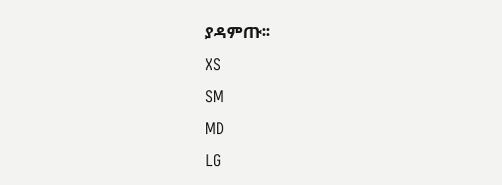ያዳምጡ፡፡
XS
SM
MD
LG